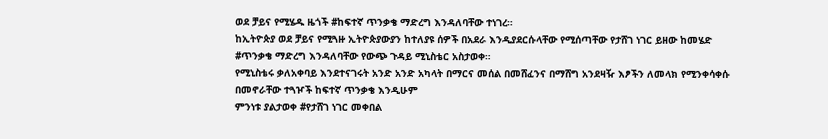ወደ ቻይና የሚሄዱ ዜጎች #ከፍተኛ ጥንቃቄ ማድረግ እንዳለባቸው ተነገረ።
ከኢትዮጵያ ወደ ቻይና የሚጓዙ ኢትዮጵያውያን ከተለያዩ ሰዎች በአደራ እንዲያደርሱላቸው የሚሰጣቸው የታሸገ ነገር ይዘው ከመሄድ #ጥንቃቄ ማድረግ እንዳለባቸው የውጭ ጉዳይ ሚኒስቴር አስታወቀ።
የሚኒስቴሩ ቃለአቀባይ እንደተናገሩት አንድ አንድ አካላት በማርና መሰል በመሸፈንና በማሸግ አንደዛዥ እፆችን ለመላክ የሚንቀሳቀሱ በመኖራቸው ተጓዦች ከፍተኛ ጥንቃቄ እንዲሁም
ምንነቱ ያልታወቀ #የታሸገ ነገር መቀበል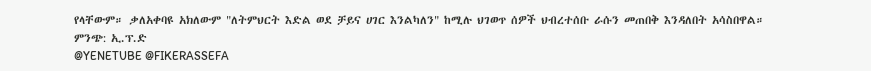የላቸውም። ቃለአቀባዩ አክለውም "ለትምህርት እድል ወደ ቻይና ሀገር እንልካለን" ከሚሉ ህገወጥ ሰዎች ህብረተሰቡ ራሱን መጠበቅ እንዳለበት አሳስበዋል።
ምንጭ: ኢ.ፕ.ድ
@YENETUBE @FIKERASSEFA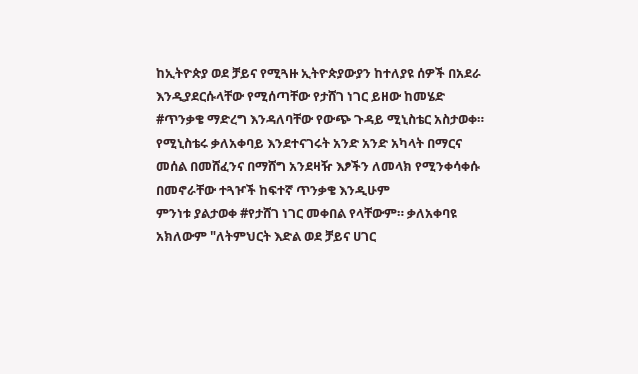ከኢትዮጵያ ወደ ቻይና የሚጓዙ ኢትዮጵያውያን ከተለያዩ ሰዎች በአደራ እንዲያደርሱላቸው የሚሰጣቸው የታሸገ ነገር ይዘው ከመሄድ #ጥንቃቄ ማድረግ እንዳለባቸው የውጭ ጉዳይ ሚኒስቴር አስታወቀ።
የሚኒስቴሩ ቃለአቀባይ እንደተናገሩት አንድ አንድ አካላት በማርና መሰል በመሸፈንና በማሸግ አንደዛዥ እፆችን ለመላክ የሚንቀሳቀሱ በመኖራቸው ተጓዦች ከፍተኛ ጥንቃቄ እንዲሁም
ምንነቱ ያልታወቀ #የታሸገ ነገር መቀበል የላቸውም። ቃለአቀባዩ አክለውም "ለትምህርት እድል ወደ ቻይና ሀገር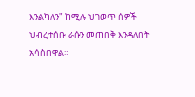እንልካለን" ከሚሉ ህገወጥ ሰዎች ህብረተሰቡ ራሱን መጠበቅ እንዳለበት አሳስበዋል።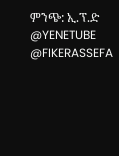ምንጭ: ኢ.ፕ.ድ
@YENETUBE @FIKERASSEFA